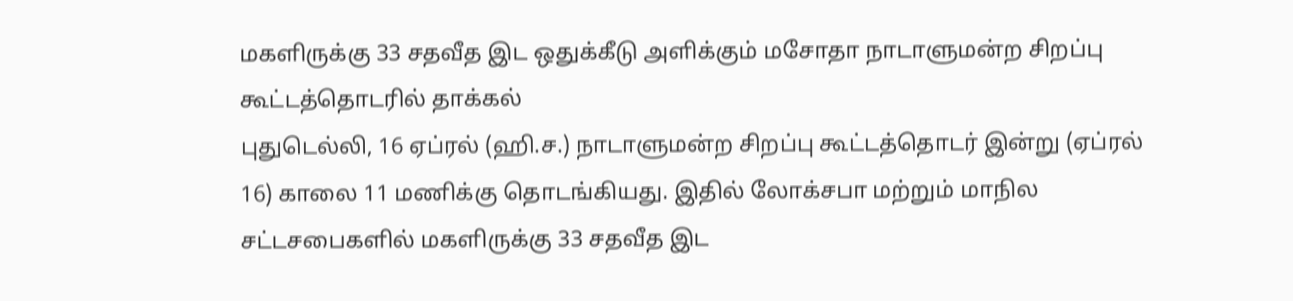மகளிருக்கு 33 சதவீத இட ஒதுக்கீடு அளிக்கும் மசோதா நாடாளுமன்ற சிறப்பு கூட்டத்தொடரில் தாக்கல்
புதுடெல்லி, 16 ஏப்ரல் (ஹி.ச.) நாடாளுமன்ற சிறப்பு கூட்டத்தொடர் இன்று (ஏப்ரல் 16) காலை 11 மணிக்கு தொடங்கியது. இதில் லோக்சபா மற்றும் மாநில சட்டசபைகளில் மகளிருக்கு 33 சதவீத இட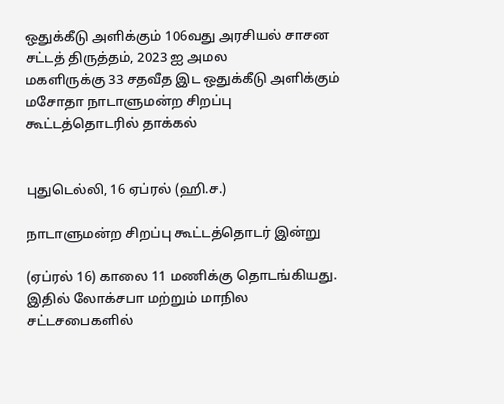ஒதுக்கீடு அளிக்கும் 106வது அரசியல் சாசன சட்டத் திருத்தம், 2023 ஐ அமல
மகளிருக்கு 33 சதவீத இட ஒதுக்கீடு அளிக்கும் மசோதா நாடாளுமன்ற சிறப்பு கூட்டத்தொடரில் தாக்கல்


புதுடெல்லி, 16 ஏப்ரல் (ஹி.ச.)

நாடாளுமன்ற சிறப்பு கூட்டத்தொடர் இன்று

(ஏப்ரல் 16) காலை 11 மணிக்கு தொடங்கியது. இதில் லோக்சபா மற்றும் மாநில சட்டசபைகளில்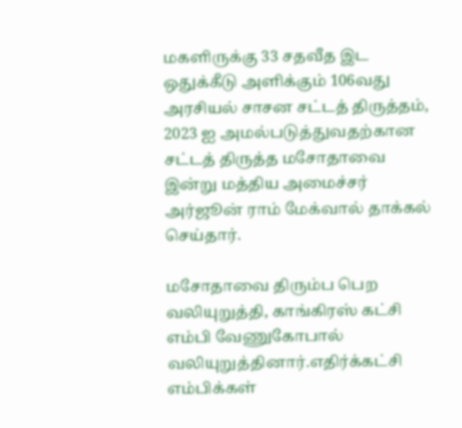மகளிருக்கு 33 சதவீத இட ஒதுக்கீடு அளிக்கும் 106வது அரசியல் சாசன சட்டத் திருத்தம், 2023 ஐ அமல்படுத்துவதற்கான சட்டத் திருத்த மசோதாவை இன்று மத்திய அமைச்சர் அர்ஜூன் ராம் மேக்வால் தாக்கல் செய்தார்.

மசோதாவை திரும்ப பெற வலியுறுத்தி, காங்கிரஸ் கட்சி எம்பி வேணுகோபால் வலியுறுத்தினார்.எதிர்க்கட்சி எம்பிக்கள்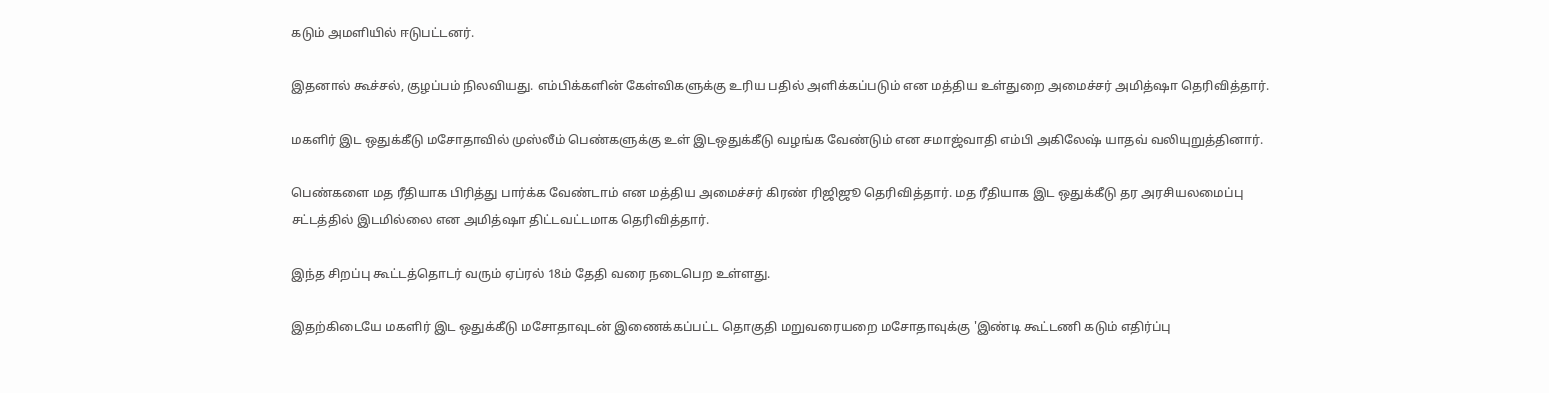கடும் அமளியில் ஈடுபட்டனர்.

இதனால் கூச்சல், குழப்பம் நிலவியது. எம்பிக்களின் கேள்விகளுக்கு உரிய பதில் அளிக்கப்படும் என மத்திய உள்துறை அமைச்சர் அமித்ஷா தெரிவித்தார்.

மகளிர் இட ஒதுக்கீடு மசோதாவில் முஸ்லீம் பெண்களுக்கு உள் இடஒதுக்கீடு வழங்க வேண்டும் என சமாஜ்வாதி எம்பி அகிலேஷ் யாதவ் வலியுறுத்தினார்.

பெண்களை மத ரீதியாக பிரித்து பார்க்க வேண்டாம் என மத்திய அமைச்சர் கிரண் ரிஜிஜூ தெரிவித்தார். மத ரீதியாக இட ஒதுக்கீடு தர அரசியலமைப்பு சட்டத்தில் இடமில்லை என அமித்ஷா திட்டவட்டமாக தெரிவித்தார்.

இந்த சிறப்பு கூட்டத்தொடர் வரும் ஏப்ரல் 18ம் தேதி வரை நடைபெற உள்ளது.

இதற்கிடையே மகளிர் இட ஒதுக்கீடு மசோதாவுடன் இணைக்கப்பட்ட தொகுதி மறுவரையறை மசோதாவுக்கு 'இண்டி கூட்டணி கடும் எதிர்ப்பு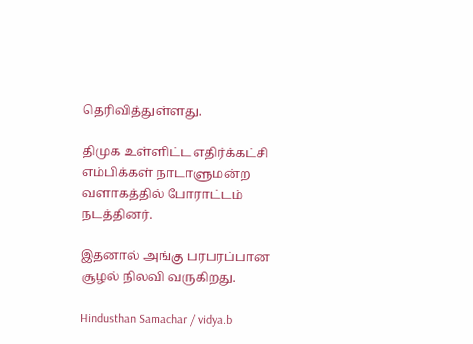தெரிவித்துள்ளது.

திமுக உள்ளிட்ட எதிர்க்கட்சி எம்பிக்கள் நாடாளுமன்ற வளாகத்தில் போராட்டம் நடத்தினர்.

இதனால் அங்கு பரபரப்பான சூழல் நிலவி வருகிறது.

Hindusthan Samachar / vidya.b